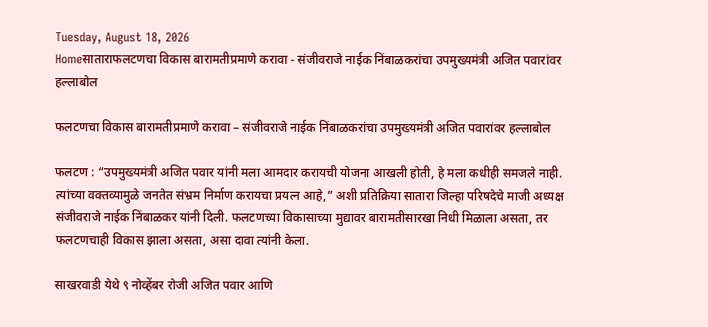Tuesday, August 18, 2026
Homeसाताराफलटणचा विकास बारामतीप्रमाणे करावा - संजीवराजे नाईक निंबाळकरांचा उपमुख्यमंत्री अजित पवारांवर हल्लाबोल

फलटणचा विकास बारामतीप्रमाणे करावा – संजीवराजे नाईक निंबाळकरांचा उपमुख्यमंत्री अजित पवारांवर हल्लाबोल

फलटण : “उपमुख्यमंत्री अजित पवार यांनी मला आमदार करायची योजना आखली होती, हे मला कधीही समजले नाही. त्यांच्या वक्तव्यामुळे जनतेत संभ्रम निर्माण करायचा प्रयत्न आहे,” अशी प्रतिक्रिया सातारा जिल्हा परिषदेचे माजी अध्यक्ष संजीवराजे नाईक निंबाळकर यांनी दिली. फलटणच्या विकासाच्या मुद्यावर बारामतीसारखा निधी मिळाला असता, तर फलटणचाही विकास झाला असता, असा दावा त्यांनी केला.

साखरवाडी येथे ९ नोव्हेंबर रोजी अजित पवार आणि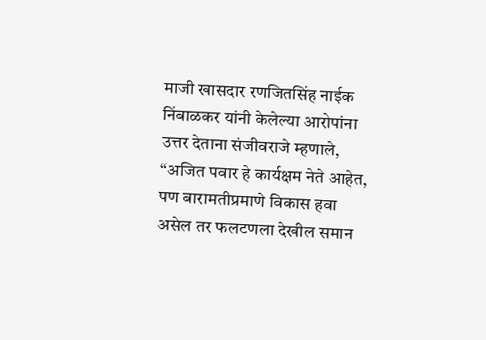माजी खासदार रणजितसिंह नाईक निंबाळकर यांनी केलेल्या आरोपांना उत्तर देताना संजीवराजे म्हणाले, “अजित पवार हे कार्यक्षम नेते आहेत, पण बारामतीप्रमाणे विकास हवा असेल तर फलटणला देखील समान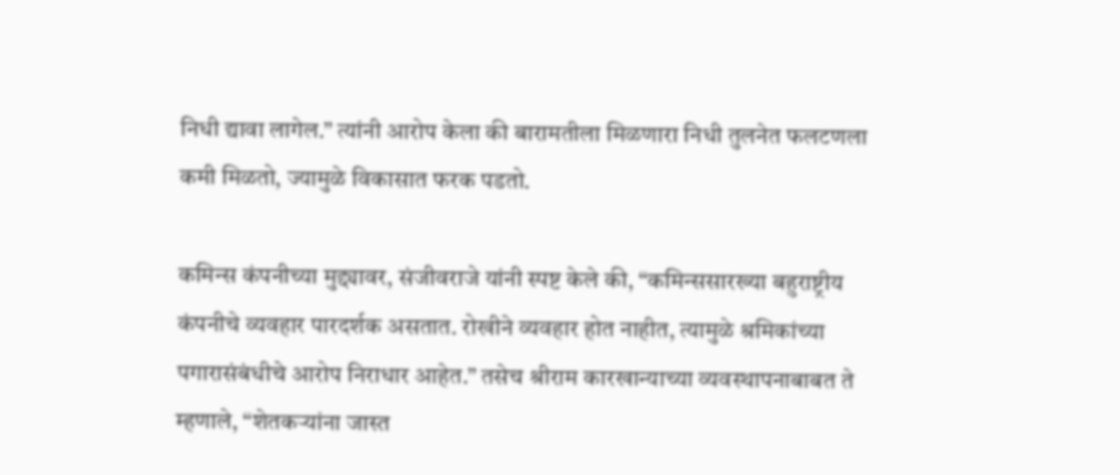निधी द्यावा लागेल.” त्यांनी आरोप केला की बारामतीला मिळणारा निधी तुलनेत फलटणला कमी मिळतो, ज्यामुळे विकासात फरक पडतो.

कमिन्स कंपनीच्या मुद्द्यावर, संजीवराजे यांनी स्पष्ट केले की, “कमिन्ससारख्या बहुराष्ट्रीय कंपनीचे व्यवहार पारदर्शक असतात. रोखीने व्यवहार होत नाहीत, त्यामुळे श्रमिकांच्या पगारासंबंधीचे आरोप निराधार आहेत.” तसेच श्रीराम कारखान्याच्या व्यवस्थापनाबाबत ते म्हणाले, “शेतकऱ्यांना जास्त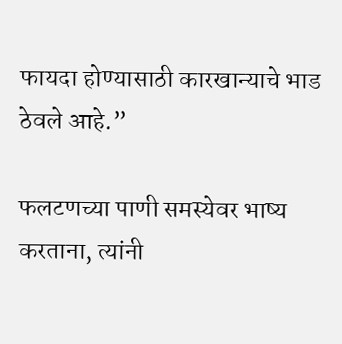फायदा होण्यासाठी कारखान्याचे भाड ठेवले आहे.”

फलटणच्या पाणी समस्येवर भाष्य करताना, त्यांनी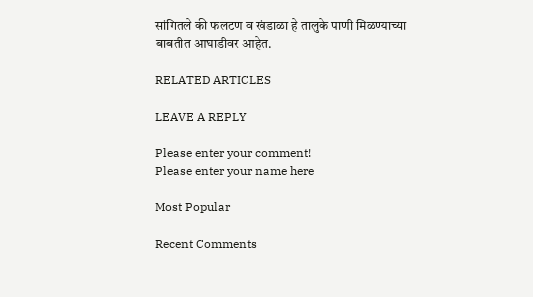सांगितले की फलटण व खंडाळा हे तालुके पाणी मिळण्याच्या बाबतीत आघाडीवर आहेत.

RELATED ARTICLES

LEAVE A REPLY

Please enter your comment!
Please enter your name here

Most Popular

Recent Comments